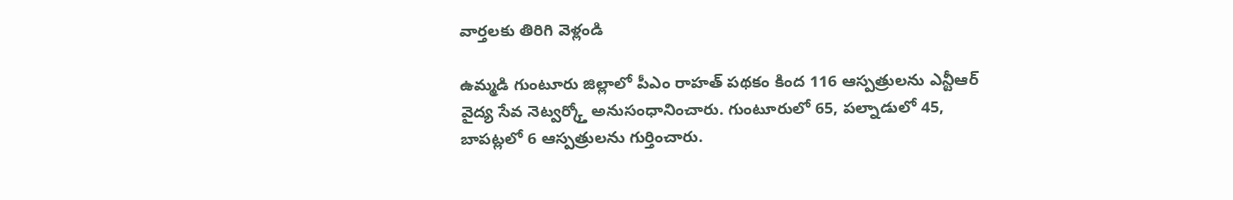వార్తలకు తిరిగి వెళ్లండి

ఉమ్మడి గుంటూరు జిల్లాలో పీఎం రాహత్ పథకం కింద 116 ఆస్పత్రులను ఎన్టీఆర్ వైద్య సేవ నెట్వర్క్తో అనుసంధానించారు. గుంటూరులో 65, పల్నాడులో 45, బాపట్లలో 6 ఆస్పత్రులను గుర్తించారు.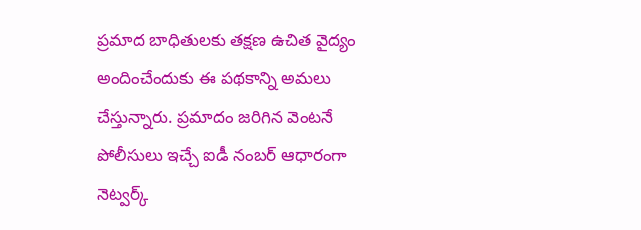ప్రమాద బాధితులకు తక్షణ ఉచిత వైద్యం అందించేందుకు ఈ పథకాన్ని అమలు చేస్తున్నారు. ప్రమాదం జరిగిన వెంటనే పోలీసులు ఇచ్చే ఐడీ నంబర్ ఆధారంగా నెట్వర్క్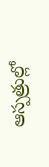ఆస్పత్రుల్లో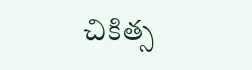చికిత్స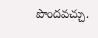పొందవచ్చు.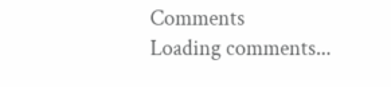Comments
Loading comments...